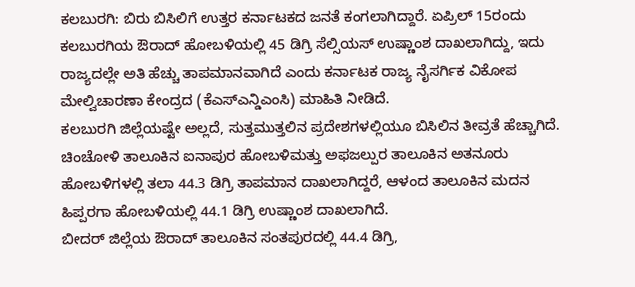ಕಲಬುರಗಿ: ಬಿರು ಬಿಸಿಲಿಗೆ ಉತ್ತರ ಕರ್ನಾಟಕದ ಜನತೆ ಕಂಗಲಾಗಿದ್ದಾರೆ. ಏಪ್ರಿಲ್ 15ರಂದು ಕಲಬುರಗಿಯ ಔರಾದ್ ಹೋಬಳಿಯಲ್ಲಿ 45 ಡಿಗ್ರಿ ಸೆಲ್ಸಿಯಸ್ ಉಷ್ಣಾಂಶ ದಾಖಲಾಗಿದ್ದು, ಇದು ರಾಜ್ಯದಲ್ಲೇ ಅತಿ ಹೆಚ್ಚು ತಾಪಮಾನವಾಗಿದೆ ಎಂದು ಕರ್ನಾಟಕ ರಾಜ್ಯ ನೈಸರ್ಗಿಕ ವಿಕೋಪ ಮೇಲ್ವಿಚಾರಣಾ ಕೇಂದ್ರದ (ಕೆಎಸ್ಎನ್ಡಿಎಂಸಿ) ಮಾಹಿತಿ ನೀಡಿದೆ.
ಕಲಬುರಗಿ ಜಿಲ್ಲೆಯಷ್ಟೇ ಅಲ್ಲದೆ, ಸುತ್ತಮುತ್ತಲಿನ ಪ್ರದೇಶಗಳಲ್ಲಿಯೂ ಬಿಸಿಲಿನ ತೀವ್ರತೆ ಹೆಚ್ಚಾಗಿದೆ. ಚಿಂಚೋಳಿ ತಾಲೂಕಿನ ಐನಾಪುರ ಹೋಬಳಿಮತ್ತು ಅಫಜಲ್ಪುರ ತಾಲೂಕಿನ ಅತನೂರು ಹೋಬಳಿಗಳಲ್ಲಿ ತಲಾ 44.3 ಡಿಗ್ರಿ ತಾಪಮಾನ ದಾಖಲಾಗಿದ್ದರೆ, ಆಳಂದ ತಾಲೂಕಿನ ಮದನ ಹಿಪ್ಪರಗಾ ಹೋಬಳಿಯಲ್ಲಿ 44.1 ಡಿಗ್ರಿ ಉಷ್ಣಾಂಶ ದಾಖಲಾಗಿದೆ.
ಬೀದರ್ ಜಿಲ್ಲೆಯ ಔರಾದ್ ತಾಲೂಕಿನ ಸಂತಪುರದಲ್ಲಿ 44.4 ಡಿಗ್ರಿ,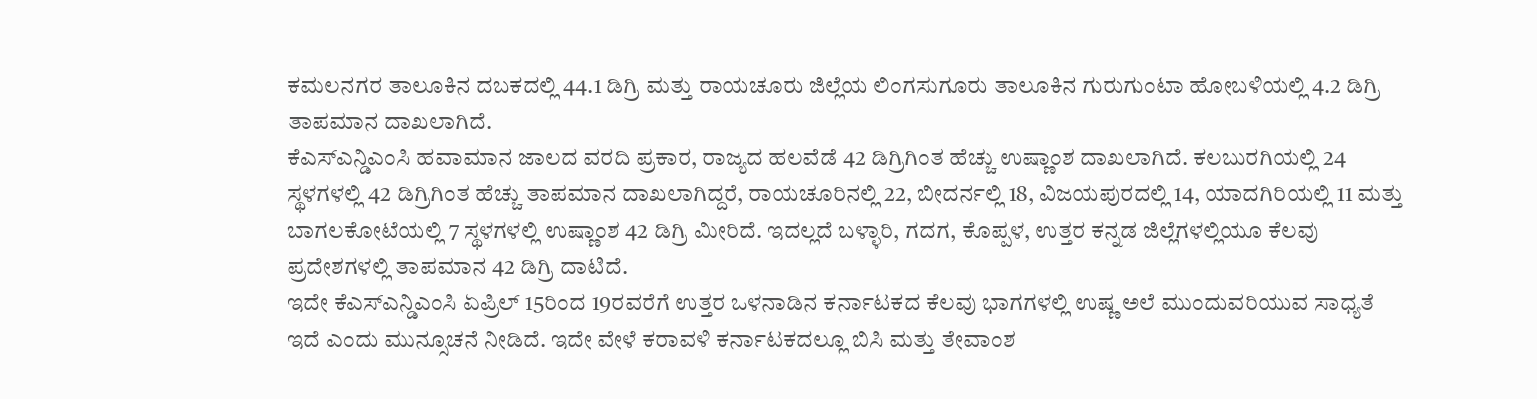ಕಮಲನಗರ ತಾಲೂಕಿನ ದಬಕದಲ್ಲಿ 44.1 ಡಿಗ್ರಿ ಮತ್ತು ರಾಯಚೂರು ಜಿಲ್ಲೆಯ ಲಿಂಗಸುಗೂರು ತಾಲೂಕಿನ ಗುರುಗುಂಟಾ ಹೋಬಳಿಯಲ್ಲಿ 4.2 ಡಿಗ್ರಿ ತಾಪಮಾನ ದಾಖಲಾಗಿದೆ.
ಕೆಎಸ್ಎನ್ಡಿಎಂಸಿ ಹವಾಮಾನ ಜಾಲದ ವರದಿ ಪ್ರಕಾರ, ರಾಜ್ಯದ ಹಲವೆಡೆ 42 ಡಿಗ್ರಿಗಿಂತ ಹೆಚ್ಚು ಉಷ್ಣಾಂಶ ದಾಖಲಾಗಿದೆ. ಕಲಬುರಗಿಯಲ್ಲಿ 24 ಸ್ಥಳಗಳಲ್ಲಿ 42 ಡಿಗ್ರಿಗಿಂತ ಹೆಚ್ಚು ತಾಪಮಾನ ದಾಖಲಾಗಿದ್ದರೆ, ರಾಯಚೂರಿನಲ್ಲಿ 22, ಬೀದರ್ನಲ್ಲಿ 18, ವಿಜಯಪುರದಲ್ಲಿ 14, ಯಾದಗಿರಿಯಲ್ಲಿ 11 ಮತ್ತು ಬಾಗಲಕೋಟೆಯಲ್ಲಿ 7 ಸ್ಥಳಗಳಲ್ಲಿ ಉಷ್ಣಾಂಶ 42 ಡಿಗ್ರಿ ಮೀರಿದೆ. ಇದಲ್ಲದೆ ಬಳ್ಳಾರಿ, ಗದಗ, ಕೊಪ್ಪಳ, ಉತ್ತರ ಕನ್ನಡ ಜಿಲ್ಲೆಗಳಲ್ಲಿಯೂ ಕೆಲವು ಪ್ರದೇಶಗಳಲ್ಲಿ ತಾಪಮಾನ 42 ಡಿಗ್ರಿ ದಾಟಿದೆ.
ಇದೇ ಕೆಎಸ್ಎನ್ಡಿಎಂಸಿ ಏಪ್ರಿಲ್ 15ರಿಂದ 19ರವರೆಗೆ ಉತ್ತರ ಒಳನಾಡಿನ ಕರ್ನಾಟಕದ ಕೆಲವು ಭಾಗಗಳಲ್ಲಿ ಉಷ್ಣ ಅಲೆ ಮುಂದುವರಿಯುವ ಸಾಧ್ಯತೆ ಇದೆ ಎಂದು ಮುನ್ಸೂಚನೆ ನೀಡಿದೆ. ಇದೇ ವೇಳೆ ಕರಾವಳಿ ಕರ್ನಾಟಕದಲ್ಲೂ ಬಿಸಿ ಮತ್ತು ತೇವಾಂಶ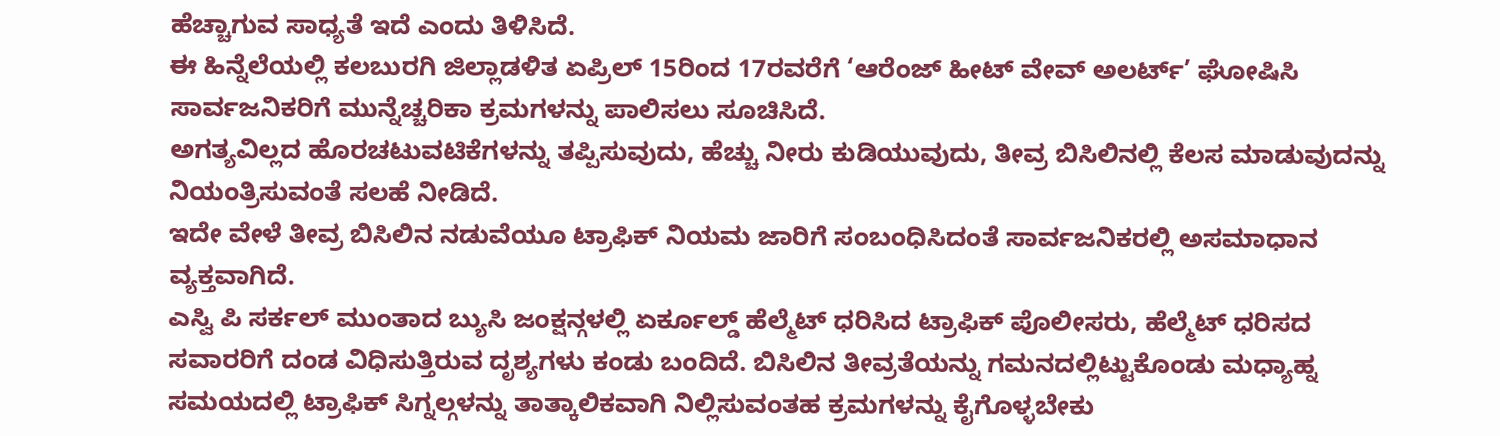ಹೆಚ್ಚಾಗುವ ಸಾಧ್ಯತೆ ಇದೆ ಎಂದು ತಿಳಿಸಿದೆ.
ಈ ಹಿನ್ನೆಲೆಯಲ್ಲಿ ಕಲಬುರಗಿ ಜಿಲ್ಲಾಡಳಿತ ಏಪ್ರಿಲ್ 15ರಿಂದ 17ರವರೆಗೆ ‘ಆರೆಂಜ್ ಹೀಟ್ ವೇವ್ ಅಲರ್ಟ್’ ಘೋಷಿಸಿ ಸಾರ್ವಜನಿಕರಿಗೆ ಮುನ್ನೆಚ್ಚರಿಕಾ ಕ್ರಮಗಳನ್ನು ಪಾಲಿಸಲು ಸೂಚಿಸಿದೆ.
ಅಗತ್ಯವಿಲ್ಲದ ಹೊರಚಟುವಟಿಕೆಗಳನ್ನು ತಪ್ಪಿಸುವುದು, ಹೆಚ್ಚು ನೀರು ಕುಡಿಯುವುದು, ತೀವ್ರ ಬಿಸಿಲಿನಲ್ಲಿ ಕೆಲಸ ಮಾಡುವುದನ್ನು ನಿಯಂತ್ರಿಸುವಂತೆ ಸಲಹೆ ನೀಡಿದೆ.
ಇದೇ ವೇಳೆ ತೀವ್ರ ಬಿಸಿಲಿನ ನಡುವೆಯೂ ಟ್ರಾಫಿಕ್ ನಿಯಮ ಜಾರಿಗೆ ಸಂಬಂಧಿಸಿದಂತೆ ಸಾರ್ವಜನಿಕರಲ್ಲಿ ಅಸಮಾಧಾನ ವ್ಯಕ್ತವಾಗಿದೆ.
ಎಸ್ವಿ ಪಿ ಸರ್ಕಲ್ ಮುಂತಾದ ಬ್ಯುಸಿ ಜಂಕ್ಷನ್ಗಳಲ್ಲಿ ಏರ್ಕೂಲ್ಡ್ ಹೆಲ್ಮೆಟ್ ಧರಿಸಿದ ಟ್ರಾಫಿಕ್ ಪೊಲೀಸರು, ಹೆಲ್ಮೆಟ್ ಧರಿಸದ ಸವಾರರಿಗೆ ದಂಡ ವಿಧಿಸುತ್ತಿರುವ ದೃಶ್ಯಗಳು ಕಂಡು ಬಂದಿದೆ. ಬಿಸಿಲಿನ ತೀವ್ರತೆಯನ್ನು ಗಮನದಲ್ಲಿಟ್ಟುಕೊಂಡು ಮಧ್ಯಾಹ್ನ ಸಮಯದಲ್ಲಿ ಟ್ರಾಫಿಕ್ ಸಿಗ್ನಲ್ಗಳನ್ನು ತಾತ್ಕಾಲಿಕವಾಗಿ ನಿಲ್ಲಿಸುವಂತಹ ಕ್ರಮಗಳನ್ನು ಕೈಗೊಳ್ಳಬೇಕು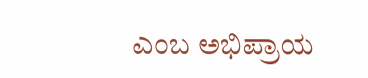ಎಂಬ ಅಭಿಪ್ರಾಯ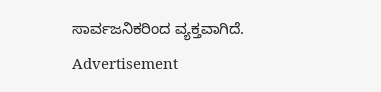ಸಾರ್ವಜನಿಕರಿಂದ ವ್ಯಕ್ತವಾಗಿದೆ.
Advertisement